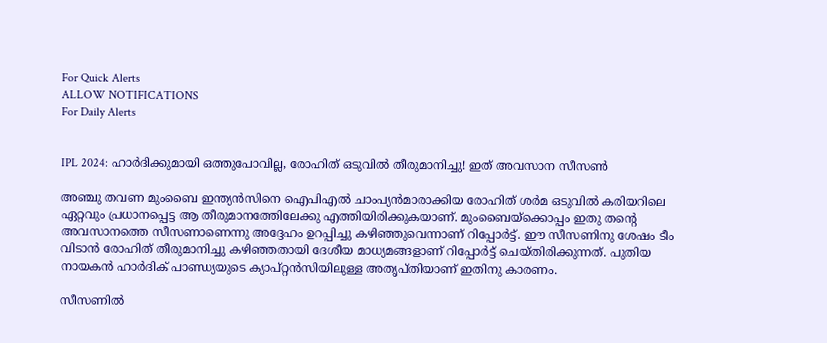For Quick Alerts
ALLOW NOTIFICATIONS
For Daily Alerts


IPL 2024: ഹാര്‍ദിക്കുമായി ഒത്തുപോവില്ല, രോഹിത് ഒടുവില്‍ തീരുമാനിച്ചു! ഇത് അവസാന സീസണ്‍

അഞ്ചു തവണ മുംബൈ ഇന്ത്യന്‍സിനെ ഐപിഎല്‍ ചാംപ്യന്‍മാരാക്കിയ രോഹിത് ശര്‍മ ഒടുവില്‍ കരിയറിലെ ഏറ്റവും പ്രധാനപ്പെട്ട ആ തീരുമാനത്തേിലേക്കു എത്തിയിരിക്കുകയാണ്. മുംബൈയ്‌ക്കൊപ്പം ഇതു തന്റെ അവസാനത്തെ സീസണാണെന്നു അദ്ദേഹം ഉറപ്പിച്ചു കഴിഞ്ഞുവെന്നാണ് റിപ്പോര്‍ട്ട്. ഈ സീസണിനു ശേഷം ടീം വിടാന്‍ രോഹിത് തീരുമാനിച്ചു കഴിഞ്ഞതായി ദേശീയ മാധ്യമങ്ങളാണ് റിപ്പോര്‍ട്ട് ചെയ്തിരിക്കുന്നത്. പുതിയ നായകന്‍ ഹാര്‍ദിക് പാണ്ഡ്യയുടെ ക്യാപ്റ്റന്‍സിയിലുള്ള അതൃപ്തിയാണ് ഇതിനു കാരണം.

സീസണില്‍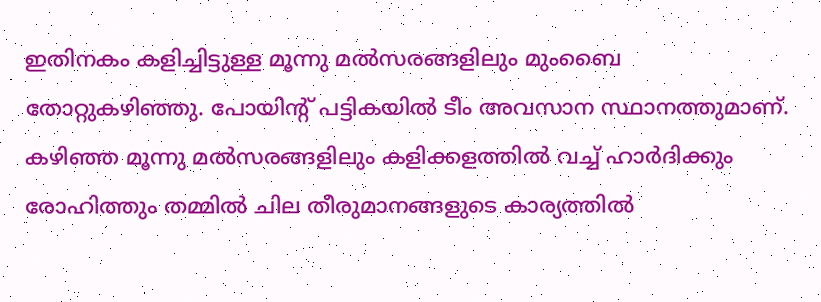ഇതിനകം കളിച്ചിട്ടുള്ള മൂന്നു മല്‍സരങ്ങളിലും മുംബൈ തോറ്റുകഴിഞ്ഞു. പോയിന്റ് പട്ടികയില്‍ ടീം അവസാന സ്ഥാനത്തുമാണ്. കഴിഞ്ഞ മൂന്നു മല്‍സരങ്ങളിലും കളിക്കളത്തില്‍ വച്ച് ഹാര്‍ദിക്കും രോഹിത്തും തമ്മില്‍ ചില തീരുമാനങ്ങളുടെ കാര്യത്തില്‍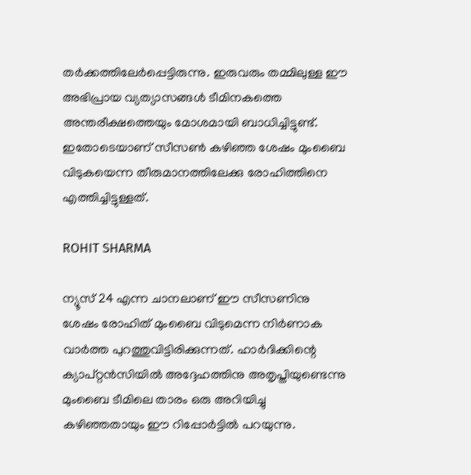തര്‍ക്കത്തിലേര്‍പ്പെട്ടിരുന്നു. ഇരുവരും തമ്മിലുള്ള ഈ അഭിപ്രായ വ്യത്യാസങ്ങള്‍ ടീമിനകത്തെ അന്തരീക്ഷത്തെയും മോശമായി ബാധിച്ചിട്ടുണ്ട്. ഇതോടെയാണ് സീസണ്‍ കഴിഞ്ഞ ശേഷം മുംബൈ വിടുകയെന്ന തീരുമാനത്തിലേക്കു രോഹിത്തിനെ എത്തിച്ചിട്ടുള്ളത്.

ROHIT SHARMA

ന്യൂസ് 24 എന്ന ചാനലാണ് ഈ സീസണിനു ശേഷം രോഹിത് മുംബൈ വിടുമെന്ന നിര്‍ണാക വാര്‍ത്ത പുറത്തുവിട്ടിരിക്കുന്നത്. ഹാര്‍ദിക്കിന്റെ ക്യാപ്റ്റന്‍സിയില്‍ അദ്ദേഹത്തിനു അതൃപ്തിയുണ്ടെന്നു മുംബൈ ടീമിലെ താരം ഒരു അറിയിച്ചു കഴിഞ്ഞതായും ഈ റിപ്പോര്‍ട്ടില്‍ പറയുന്നു.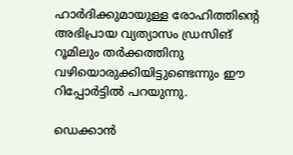ഹാര്‍ദിക്കുമായുള്ള രോഹിത്തിന്റെ അഭിപ്രായ വ്യത്യാസം ഡ്രസിങ് റൂമിലും തര്‍ക്കത്തിനു വഴിയൊരുക്കിയിട്ടുണ്ടെന്നും ഈ റിപ്പോര്‍ട്ടില്‍ പറയുന്നു.

ഡെക്കാന്‍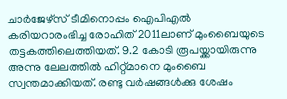ചാര്‍ജേഴ്‌സ് ടീമിനൊപ്പം ഐപിഎല്‍ കരിയറാരംഭിച്ച രോഹിത് 2011ലാണ് മുംബൈയുടെ തട്ടകത്തിലെത്തിയത്. 9.2 കോടി രൂപയ്ക്കായിരുന്നു അന്നു ലേലത്തില്‍ ഹിറ്റ്മാനെ മുംബൈ സ്വന്തമാക്കിയത്. രണ്ടു വര്‍ഷങ്ങള്‍ക്കു ശേഷം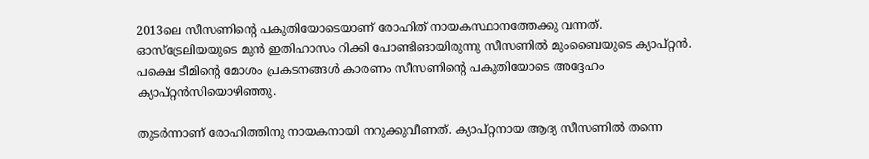2013ലെ സീസണിന്റെ പകുതിയോടെയാണ് രോഹിത് നായകസ്ഥാനത്തേക്കു വന്നത്. ഓസ്‌ട്രേലിയയുടെ മുന്‍ ഇതിഹാസം റിക്കി പോണ്ടിങായിരുന്നു സീസണില്‍ മുംബൈയുടെ ക്യാപ്റ്റന്‍. പക്ഷെ ടീമിന്റെ മോശം പ്രകടനങ്ങള്‍ കാരണം സീസണിന്റെ പകുതിയോടെ അദ്ദേഹം ക്യാപ്റ്റന്‍സിയൊഴിഞ്ഞു.

തുടര്‍ന്നാണ് രോഹിത്തിനു നായകനായി നറുക്കുവീണത്. ക്യാപ്റ്റനായ ആദ്യ സീസണില്‍ തന്നെ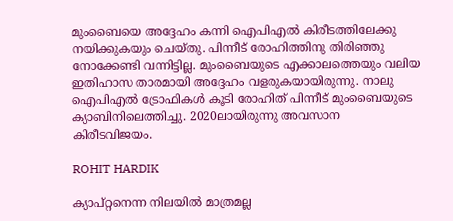മുംബൈയെ അദ്ദേഹം കന്നി ഐപിഎല്‍ കിരീടത്തിലേക്കു നയിക്കുകയും ചെയ്തു. പിന്നീട് രോഹിത്തിനു തിരിഞ്ഞു നോക്കേണ്ടി വന്നിട്ടില്ല. മുംബൈയുടെ എക്കാലത്തെയും വലിയ ഇതിഹാസ താരമായി അദ്ദേഹം വളരുകയായിരുന്നു. നാലു ഐപിഎല്‍ ട്രോഫികള്‍ കൂടി രോഹിത് പിന്നീട് മുംബൈയുടെ ക്യാബിനിലെത്തിച്ചു. 2020ലായിരുന്നു അവസാന കിരീടവിജയം.

ROHIT HARDIK

ക്യാപ്റ്റനെന്ന നിലയില്‍ മാത്രമല്ല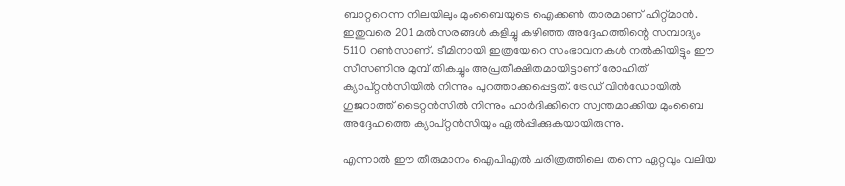ബാറ്ററെന്ന നിലയിലും മുംബൈയുടെ ഐക്കണ്‍ താരമാണ് ഹിറ്റ്മാന്‍. ഇതുവരെ 201 മല്‍സരങ്ങള്‍ കളിച്ചു കഴിഞ്ഞ അദ്ദേഹത്തിന്റെ സമ്പാദ്യം 5110 റണ്‍സാണ്. ടീമിനായി ഇത്രയേറെ സംഭാവനകള്‍ നല്‍കിയിട്ടും ഈ സീസണിനു മുമ്പ് തികച്ചും അപ്രതീക്ഷിതമായിട്ടാണ് രോഹിത് ക്യാപ്റ്റന്‍സിയില്‍ നിന്നും പുറത്താക്കപ്പെട്ടത്. ട്രേഡ് വിന്‍ഡോയില്‍ ഗുജറാത്ത് ടൈറ്റന്‍സില്‍ നിന്നും ഹാര്‍ദിക്കിനെ സ്വന്തമാക്കിയ മുംബൈ അദ്ദേഹത്തെ ക്യാപ്റ്റന്‍സിയും ഏല്‍പ്പിക്കുകയായിരുന്നു.

എന്നാല്‍ ഈ തീരുമാനം ഐപിഎല്‍ ചരിത്രത്തിലെ തന്നെ ഏറ്റവും വലിയ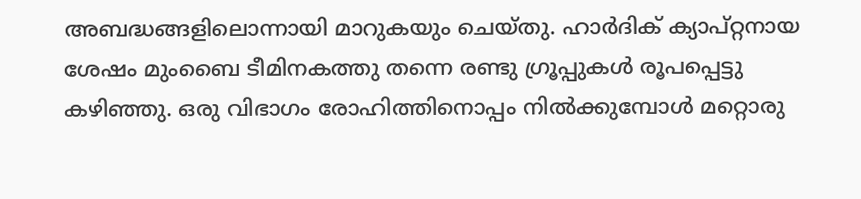അബദ്ധങ്ങളിലൊന്നായി മാറുകയും ചെയ്തു. ഹാര്‍ദിക് ക്യാപ്റ്റനായ ശേഷം മുംബൈ ടീമിനകത്തു തന്നെ രണ്ടു ഗ്രൂപ്പുകള്‍ രൂപപ്പെട്ടു കഴിഞ്ഞു. ഒരു വിഭാഗം രോഹിത്തിനൊപ്പം നില്‍ക്കുമ്പോള്‍ മറ്റൊരു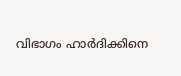വിഭാഗം ഹാര്‍ദിക്കിനെ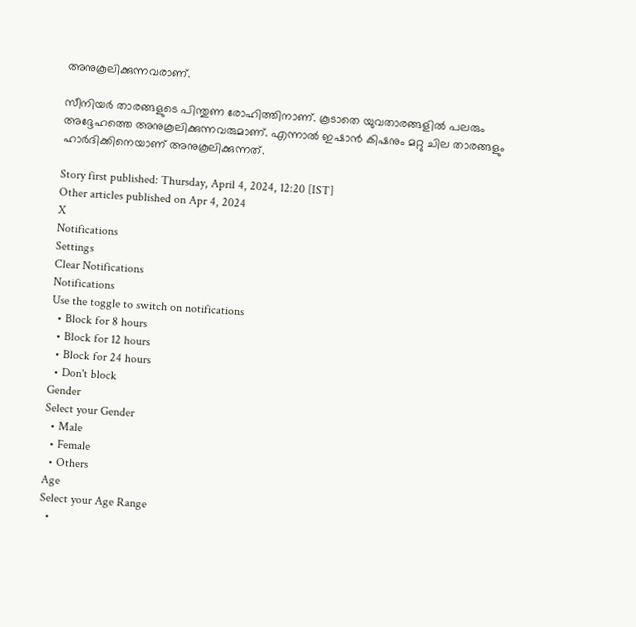അനുകൂലിക്കുന്നവരാണ്.

സീനിയര്‍ താരങ്ങളുടെ പിന്തുണ രോഹിത്തിനാണ്. കൂടാതെ യുവതാരങ്ങളില്‍ പലരും അദ്ദേഹത്തെ അനുകൂലിക്കുന്നവരുമാണ്. എന്നാല്‍ ഇഷാന്‍ കിഷനും മറ്റു ചില താരങ്ങളും ഹാര്‍ദിക്കിനെയാണ് അനുകൂലിക്കുന്നത്.

Story first published: Thursday, April 4, 2024, 12:20 [IST]
Other articles published on Apr 4, 2024
X
Notifications
Settings
Clear Notifications
Notifications
Use the toggle to switch on notifications
  • Block for 8 hours
  • Block for 12 hours
  • Block for 24 hours
  • Don't block
Gender
Select your Gender
  • Male
  • Female
  • Others
Age
Select your Age Range
  •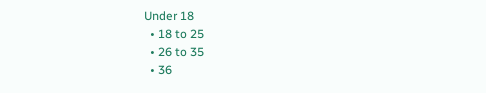Under 18
  • 18 to 25
  • 26 to 35
  • 36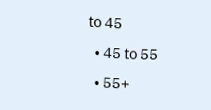to 45
  • 45 to 55
  • 55+